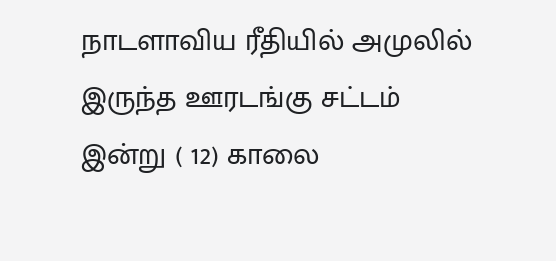நாடளாவிய ரீதியில் அமுலில் இருந்த ஊரடங்கு சட்டம் இன்று ( 12) காலை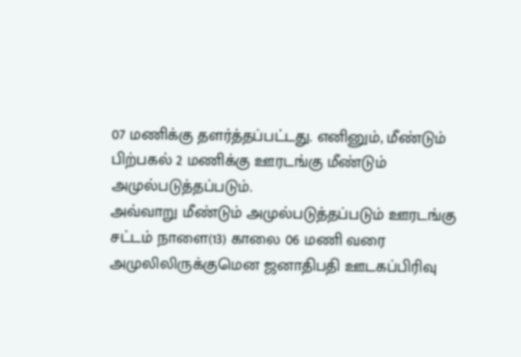07 மணிக்கு தளர்த்தப்பட்டது. எனினும், மீண்டும் பிற்பகல் 2 மணிக்கு ஊரடங்கு மீண்டும் அமுல்படுத்தப்படும்.
அவ்வாறு மீண்டும் அமுல்படுத்தப்படும் ஊரடங்கு சட்டம் நாளை(13) காலை 06 மணி வரை அமுலிலிருக்குமென ஜனாதிபதி ஊடகப்பிரிவு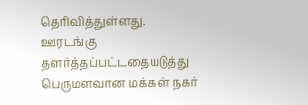தெரிவித்துள்ளது.
ஊரடங்கு தளர்த்தப்பட்டதையடுத்து பெருமளவான மக்கள் நகர்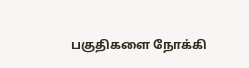பகுதிகளை நோக்கி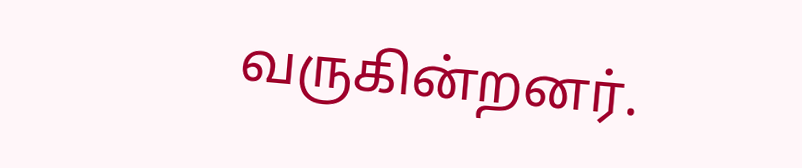வருகின்றனர்.